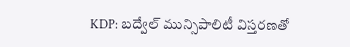KDP: బద్వేల్ మున్సిపాలిటీ విస్తరణతో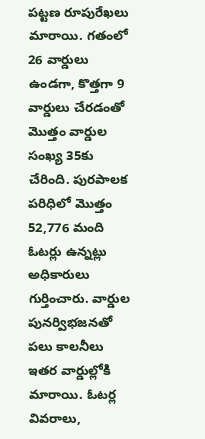పట్టణ రూపురేఖలు మారాయి. గతంలో 26 వార్డులు ఉండగా, కొత్తగా 9 వార్డులు చేరడంతో మొత్తం వార్డుల సంఖ్య 35కు చేరింది. పురపాలక పరిధిలో మొత్తం 52,776 మంది ఓటర్లు ఉన్నట్లు అధికారులు గుర్తించారు. వార్డుల పునర్విభజనతో పలు కాలనీలు ఇతర వార్డుల్లోకి మారాయి. ఓటర్ల వివరాలు,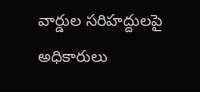వార్డుల సరిహద్దులపై అధికారులు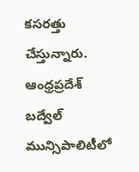కసరత్తు చేస్తున్నారు.
ఆంధ్రప్రదేశ్
బద్వేల్ మున్సిపాలిటీలో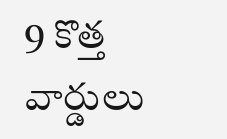9 కొత్త వార్డులు